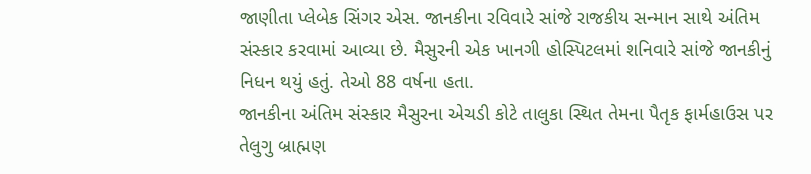જાણીતા પ્લેબેક સિંગર એસ. જાનકીના રવિવારે સાંજે રાજકીય સન્માન સાથે અંતિમ સંસ્કાર કરવામાં આવ્યા છે. મૈસુરની એક ખાનગી હોસ્પિટલમાં શનિવારે સાંજે જાનકીનું નિધન થયું હતું. તેઓ 88 વર્ષના હતા.
જાનકીના અંતિમ સંસ્કાર મૈસુરના એચડી કોટે તાલુકા સ્થિત તેમના પૈતૃક ફાર્મહાઉસ પર તેલુગુ બ્રાહ્મણ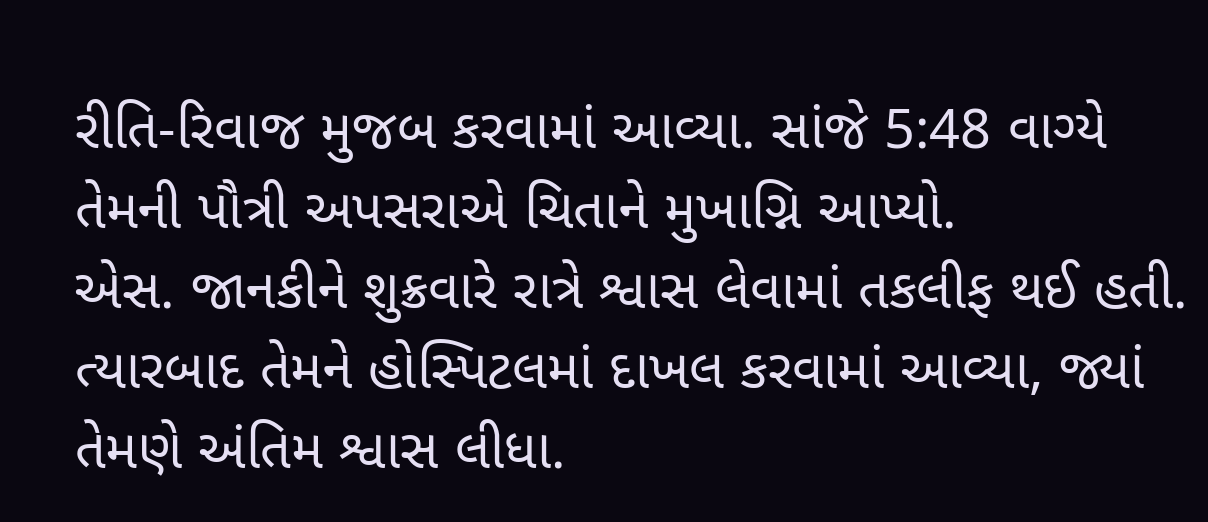રીતિ-રિવાજ મુજબ કરવામાં આવ્યા. સાંજે 5:48 વાગ્યે તેમની પૌત્રી અપસરાએ ચિતાને મુખાગ્નિ આપ્યો.
એસ. જાનકીને શુક્રવારે રાત્રે શ્વાસ લેવામાં તકલીફ થઈ હતી. ત્યારબાદ તેમને હોસ્પિટલમાં દાખલ કરવામાં આવ્યા, જ્યાં તેમણે અંતિમ શ્વાસ લીધા.